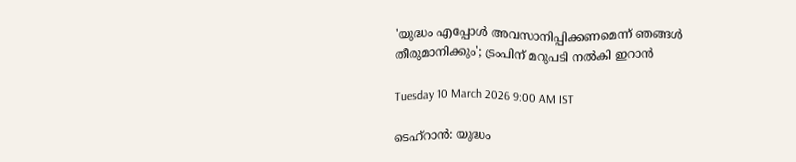'യുദ്ധം എപ്പോൾ അവസാനിപ്പിക്കണമെന്ന് ഞങ്ങൾ തീരുമാനിക്കും'; ട്രംപിന് മറുപടി നൽകി ഇറാൻ

Tuesday 10 March 2026 9:00 AM IST

ടെഹ്‌റാൻ: യുദ്ധം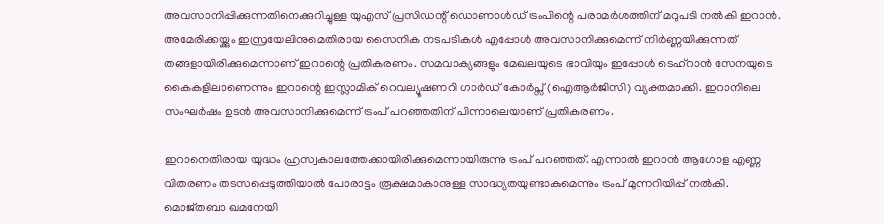അവസാനിപ്പിക്കുന്നതിനെക്കുറിച്ചുള്ള യുഎസ് പ്രസിഡന്റ് ഡൊണാൾഡ് ട്രംപിന്റെ പരാമർശത്തിന് മറുപടി നൽകി ഇറാൻ. അമേരിക്കയ്ക്കും ഇസ്രയേലിനുമെതിരായ സൈനിക നടപടികൾ എപ്പോൾ അവസാനിക്കുമെന്ന് നിർണ്ണയിക്കുന്നത് തങ്ങളായിരിക്കുമെന്നാണ് ഇറാന്റെ പ്രതികരണം. സമവാക്യങ്ങളും മേഖലയുടെ ഭാവിയും ഇപ്പോൾ ടെഹ്‌റാൻ സേനയുടെ കൈകളിലാണെന്നും ഇറാന്റെ ഇസ്ലാമിക് റെവല്യൂഷണറി ഗാർഡ് കോർപ്സ് (ഐആർജിസി) വ്യക്തമാക്കി. ഇറാനിലെ സംഘർഷം ഉടൻ അവസാനിക്കുമെന്ന് ട്രംപ് പറഞ്ഞതിന് പിന്നാലെയാണ് പ്രതികരണം.

ഇറാനെതിരായ യുദ്ധം ഹ്രസ്വകാലത്തേക്കായിരിക്കുമെന്നായിരുന്നു ട്രംപ് പറഞ്ഞത്. എന്നാൽ ഇറാൻ ആഗോള എണ്ണ വിതരണം തടസപ്പെടുത്തിയാൽ പോരാട്ടം രൂക്ഷമാകാനുള്ള സാദ്ധ്യതയുണ്ടാകുമെന്നും ട്രംപ് മുന്നറിയിപ്പ് നൽകി. മൊജ്തബാ ഖമനേയി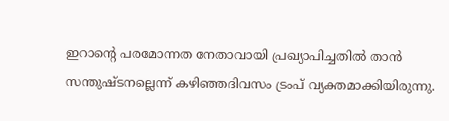ഇറാന്റെ പരമോന്നത നേതാവായി പ്രഖ്യാപിച്ചതിൽ താൻ സന്തുഷ്ടനല്ലെന്ന് കഴിഞ്ഞദിവസം ട്രംപ് വ്യക്തമാക്കിയിരുന്നു.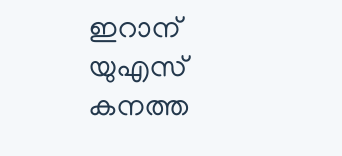ഇറാന് യുഎസ് കനത്ത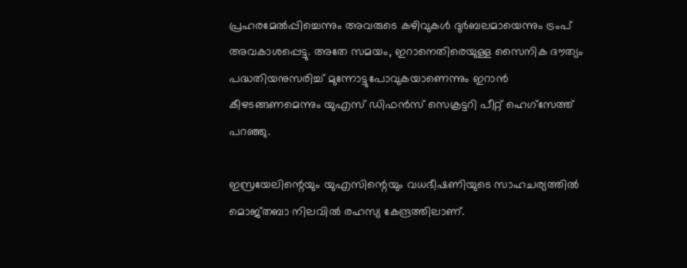പ്രഹരമേൽപ്പിച്ചെന്നും അവരുടെ കഴിവുകൾ ദുർബലമായെന്നും ട്രംപ് അവകാശപ്പെട്ടു. അതേ സമയം, ഇറാനെതിരെയുള്ള സൈനിക ദൗത്യം പദ്ധതിയനുസരിച്ച് മുന്നോട്ടുപോവുകയാണെന്നും ഇറാൻ കീഴടങ്ങണമെന്നും യുഎസ് ഡിഫൻസ് സെക്രട്ടറി പീറ്റ് ഹെഗ്‌സേത്ത് പറഞ്ഞു.

ഇസ്രയേലിന്റെയും യുഎസിന്റെയും വധഭീഷണിയുടെ സാഹചര്യത്തിൽ മൊജ്തബാ നിലവിൽ രഹസ്യ കേന്ദ്രത്തിലാണ്.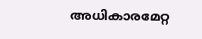അധികാരമേറ്റ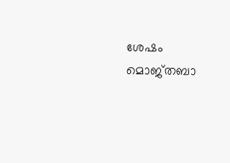ശേഷം മൊജ്തബാ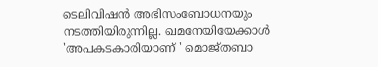ടെലിവിഷൻ അഭിസംബോധനയും നടത്തിയിരുന്നില്ല. ഖമനേയിയേക്കാൾ 'അപകടകാരിയാണ് ' മൊജ്തബാ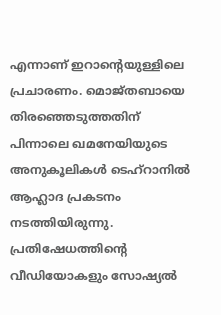എന്നാണ് ഇറാന്റെയുള്ളിലെ പ്രചാരണം. മൊജ്തബായെ തിരഞ്ഞെടുത്തതിന് പിന്നാലെ ഖമനേയിയുടെ അനുകൂലികൾ ടെഹ്റാനിൽ ആഹ്ലാദ പ്രകടനം നടത്തിയിരുന്നു. പ്രതിഷേധത്തിന്റെ വീഡിയോകളും സോഷ്യൽ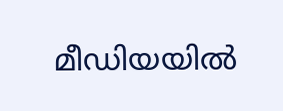മീഡിയയിൽ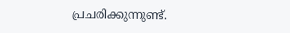പ്രചരിക്കുന്നുണ്ട്.